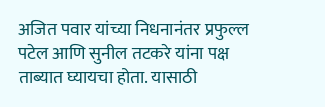अजित पवार यांच्या निधनानंतर प्रफुल्ल पटेल आणि सुनील तटकरे यांना पक्ष ताब्यात घ्यायचा होता. यासाठी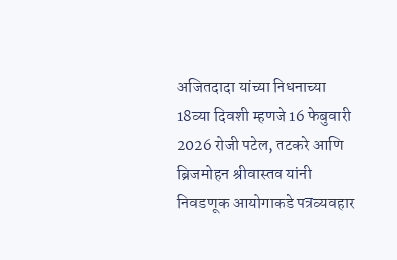अजितदादा यांच्या निधनाच्या 18व्या दिवशी म्हणजे 16 फेबुवारी 2026 रोजी पटेल, तटकरे आणि ब्रिजमोहन श्रीवास्तव यांनी निवडणूक आयोगाकडे पत्रव्यवहार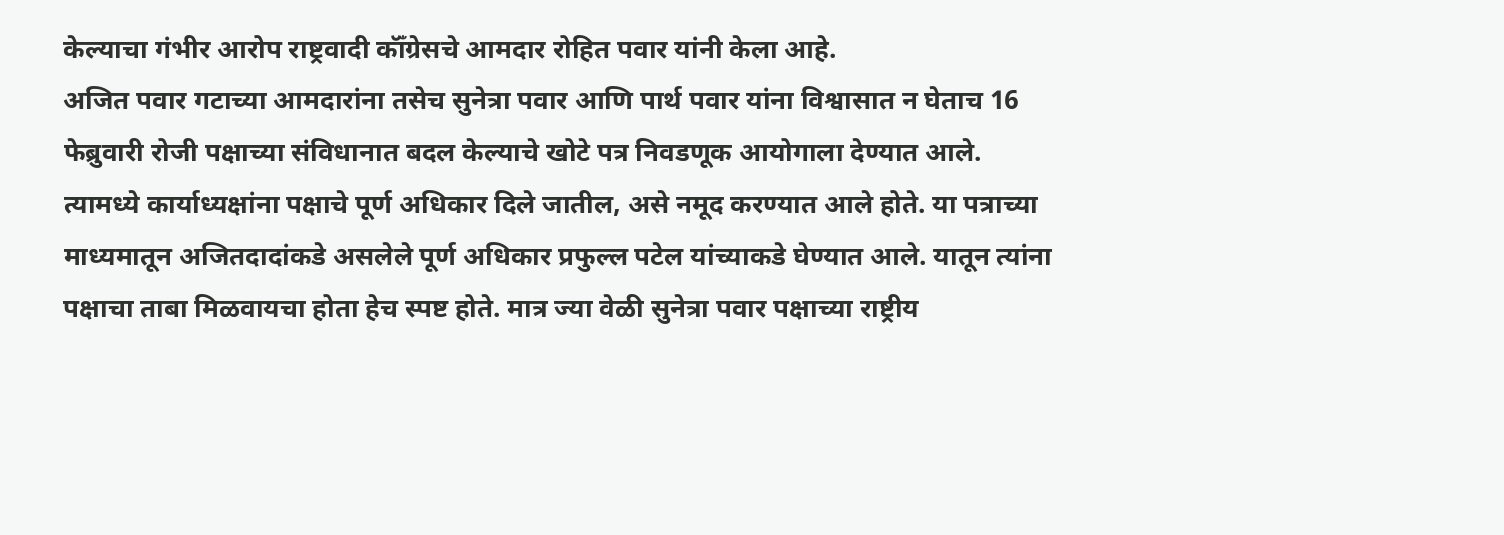केल्याचा गंभीर आरोप राष्ट्रवादी कॉँग्रेसचे आमदार रोहित पवार यांनी केला आहे.
अजित पवार गटाच्या आमदारांना तसेच सुनेत्रा पवार आणि पार्थ पवार यांना विश्वासात न घेताच 16 फेब्रुवारी रोजी पक्षाच्या संविधानात बदल केल्याचे खोटे पत्र निवडणूक आयोगाला देण्यात आले. त्यामध्ये कार्याध्यक्षांना पक्षाचे पूर्ण अधिकार दिले जातील, असे नमूद करण्यात आले होते. या पत्राच्या माध्यमातून अजितदादांकडे असलेले पूर्ण अधिकार प्रफुल्ल पटेल यांच्याकडे घेण्यात आले. यातून त्यांना पक्षाचा ताबा मिळवायचा होता हेच स्पष्ट होते. मात्र ज्या वेळी सुनेत्रा पवार पक्षाच्या राष्ट्रीय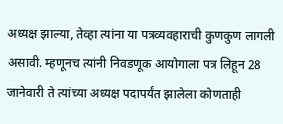अध्यक्ष झाल्या, तेव्हा त्यांना या पत्रव्यवहाराची कुणकुण लागली असावी. म्हणूनच त्यांनी निवडणूक आयोगाला पत्र लिहून 28 जानेवारी ते त्यांच्या अध्यक्ष पदापर्यंत झालेला कोणताही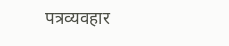पत्रव्यवहार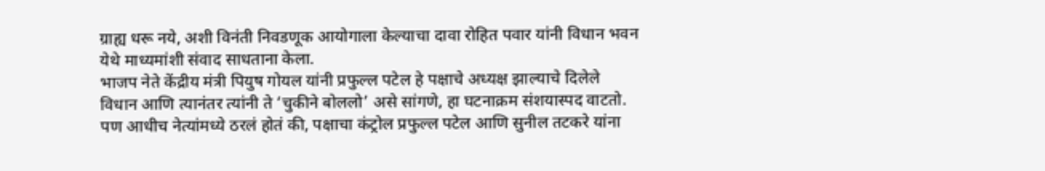ग्राह्य धरू नये, अशी विनंती निवडणूक आयोगाला केल्याचा दावा रोहित पवार यांनी विधान भवन येथे माध्यमांशी संवाद साधताना केला.
भाजप नेते केंद्रीय मंत्री पियुष गोयल यांनी प्रफुल्ल पटेल हे पक्षाचे अध्यक्ष झाल्याचे दिलेले विधान आणि त्यानंतर त्यांनी ते ‘चुकीने बोललो’ असे सांगणे, हा घटनाक्रम संशयास्पद वाटतो. पण आधीच नेत्यांमध्ये ठरलं होतं की, पक्षाचा कंट्रोल प्रफुल्ल पटेल आणि सुनील तटकरे यांना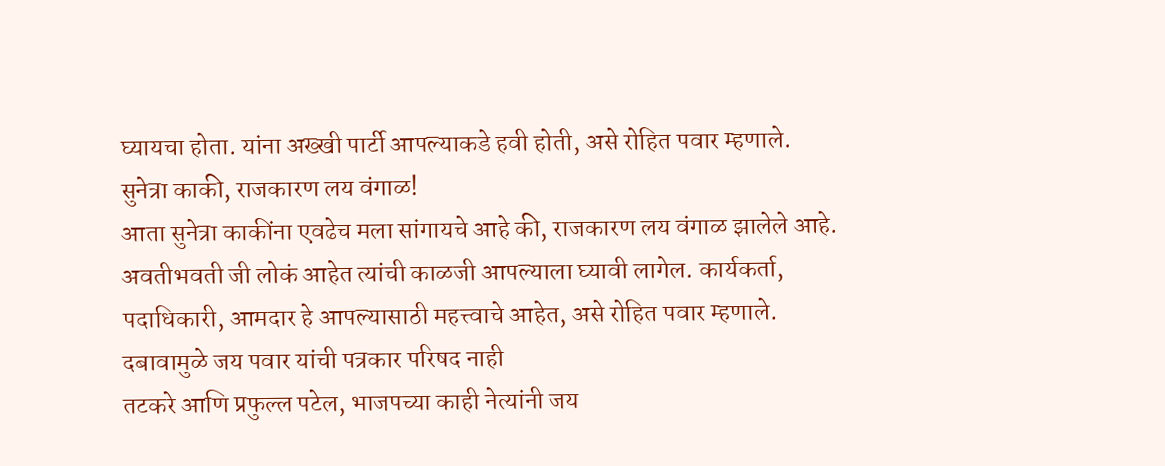घ्यायचा होता. यांना अख्खी पार्टी आपल्याकडे हवी होती, असे रोहित पवार म्हणाले.
सुनेत्रा काकी, राजकारण लय वंगाळ!
आता सुनेत्रा काकींना एवढेच मला सांगायचे आहे की, राजकारण लय वंगाळ झालेले आहे. अवतीभवती जी लोकं आहेत त्यांची काळजी आपल्याला घ्यावी लागेल. कार्यकर्ता, पदाधिकारी, आमदार हे आपल्यासाठी महत्त्वाचे आहेत, असे रोहित पवार म्हणाले.
दबावामुळे जय पवार यांची पत्रकार परिषद नाही
तटकरे आणि प्रफुल्ल पटेल, भाजपच्या काही नेत्यांनी जय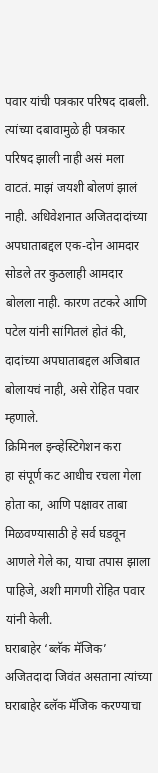पवार यांची पत्रकार परिषद दाबली. त्यांच्या दबावामुळे ही पत्रकार परिषद झाली नाही असं मला वाटतं. माझं जयशी बोलणं झालं नाही. अधिवेशनात अजितदादांच्या अपघाताबद्दल एक-दोन आमदार सोडले तर कुठलाही आमदार बोलला नाही. कारण तटकरे आणि पटेल यांनी सांगितलं होतं की, दादांच्या अपघाताबद्दल अजिबात बोलायचं नाही, असे रोहित पवार म्हणाले.
क्रिमिनल इन्व्हेस्टिगेशन करा
हा संपूर्ण कट आधीच रचला गेला होता का, आणि पक्षावर ताबा मिळवण्यासाठी हे सर्व घडवून आणले गेले का, याचा तपास झाला पाहिजे, अशी मागणी रोहित पवार यांनी केली.
घराबाहेर ‘ब्लॅक मॅजिक’
अजितदादा जिवंत असताना त्यांच्या घराबाहेर ब्लॅक मॅजिक करण्याचा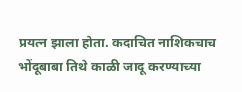प्रयत्न झाला होता. कदाचित नाशिकचाच भोंदूबाबा तिथे काळी जादू करण्याच्या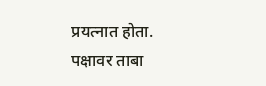प्रयत्नात होता. पक्षावर ताबा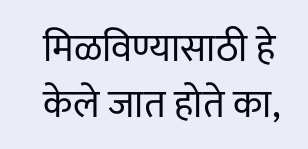मिळविण्यासाठी हे केले जात होते का,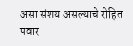असा संशय असल्याचे रोहित पवार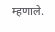म्हणाले.